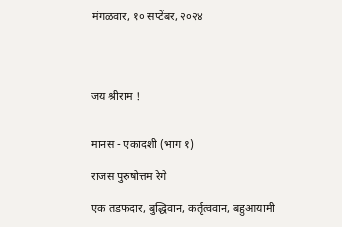मंगळवार, १० सप्टेंबर, २०२४




जय श्रीराम !


मानस - एकादशी (भाग १)

राजस पुरुषोत्तम रेगे

एक तडफदार, बुद्धिवान, कर्तृत्ववान, बहुआयामी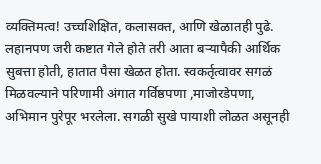व्यक्तिमत्व! उच्चशिक्षित, कलासक्त, आणि खेळातही पुढे. लहानपण जरी कष्टात गेले होते तरी आता बऱ्यापैकी आर्थिक सुबत्ता होती, हातात पैसा खेळत होता. स्वकर्तृत्वावर सगळं मिळवल्याने परिणामी अंगात गर्विष्ठपणा ,माजोरडेपणा, अभिमान पुरेपूर भरलेला. सगळी सुखे पायाशी लोळत असूनही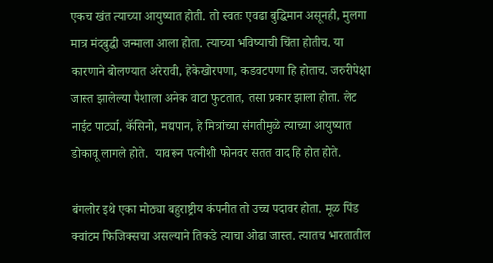एकच खंत त्याच्या आयुष्यात होती. तो स्वतः एवढा बुद्धिमान असूनही, मुलगा मात्र मंदबुद्धी जन्माला आला होता. त्याच्या भविष्याची चिंता होतीच. या कारणाने बोलण्यात अरेरावी, हेकेखोरपणा, कडवटपणा हि होताच. जरुरीपेक्षा जास्त झालेल्या पैशाला अनेक वाटा फुटतात, तसा प्रकार झाला होता. लेट नाईट पार्ट्या, कॅसिनो, मद्यपान, हे मित्रांच्या संगतीमुळे त्याच्या आयुष्यात डोकावू लागले होते.  यावरून पत्नीशी फोनवर सतत वाद हि होत होते.

बंगलोर इथे एका मोठ्या बहुराष्ट्रीय कंपनीत तो उच्च पदावर होता. मूळ पिंड क्वांटम फिजिक्सचा असल्याने तिकडे त्याचा ओढा जास्त. त्यातच भारतातील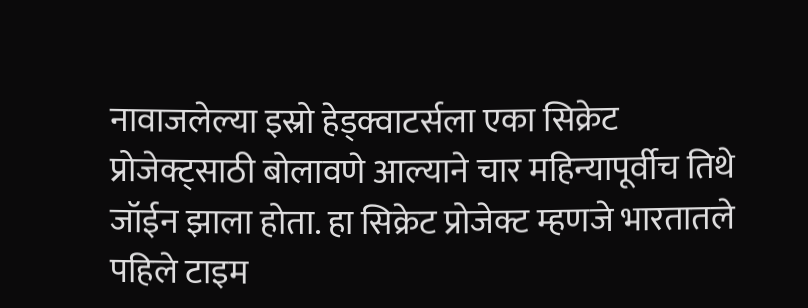नावाजलेल्या इस्रो हेड्क्वाटर्सला एका सिक्रेट प्रोजेक्ट्साठी बोलावणे आल्याने चार महिन्यापूर्वीच तिथे जॉईन झाला होता. हा सिक्रेट प्रोजेक्ट म्हणजे भारतातले पहिले टाइम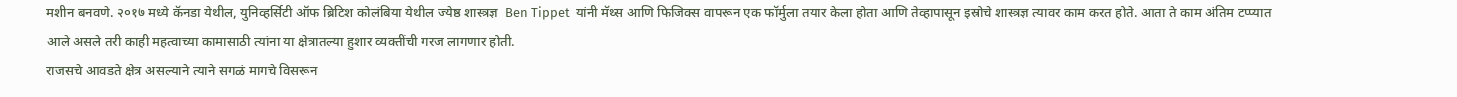मशीन बनवणे. २०१७ मध्ये कॅनडा येथील, युनिव्हर्सिटी ऑफ ब्रिटिश कोलंबिया येथील ज्येष्ठ शास्त्रज्ञ  Ben Tippet  यांनी मॅथ्स आणि फिजिक्स वापरून एक फॉर्मुला तयार केला होता आणि तेव्हापासून इस्रोचे शास्त्रज्ञ त्यावर काम करत होते. आता ते काम अंतिम टप्प्यात आले असले तरी काही महत्वाच्या कामासाठी त्यांना या क्षेत्रातल्या हुशार व्यक्तींची गरज लागणार होती.
राजसचे आवडते क्षेत्र असल्याने त्याने सगळं मागचे विसरून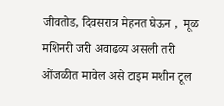जीवतोड, दिवसरात्र मेहनत घेऊन ,  मूळ मशिनरी जरी अवाढव्य असली तरी ओंजळीत मावेल असे टाइम मशीन टूल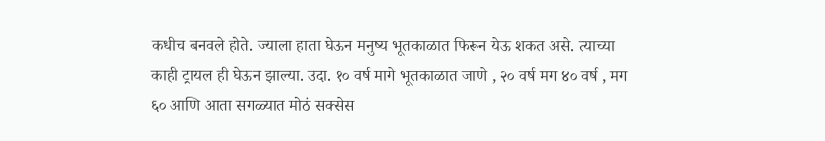कधीच बनवले होते. ज्याला हाता घेऊन मनुष्य भूतकाळात फिरून येऊ शकत असे. त्याच्या काही ट्रायल ही घेऊन झाल्या. उदा. १० वर्ष मागे भूतकाळात जाणे , २० वर्ष मग ४० वर्ष , मग ६० आणि आता सगळ्यात मोठं सक्सेस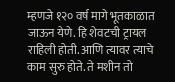म्हणजे १२० वर्ष मागे भूतकाळात जाऊन येणे. हि शेवटची ट्रायल राहिली होती. आणि त्यावर त्याचे काम सुरु होते. ते मशीन तो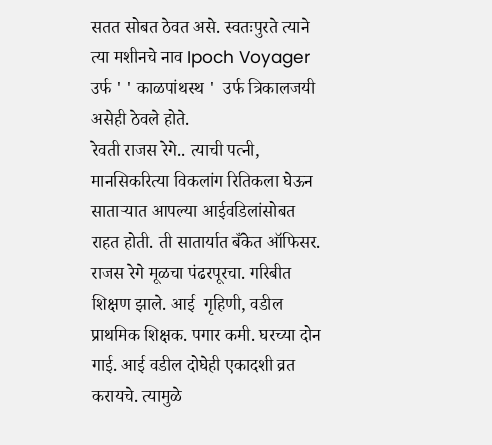सतत सोबत ठेवत असे. स्वतःपुरते त्याने त्या मशीनचे नाव Ipoch Voyager उर्फ ' ' काळपांथस्थ '  उर्फ त्रिकालजयी असेही ठेवले होते.
रेवती राजस रेगे.. त्याची पत्नी, मानसिकरित्या विकलांग रितिकला घेऊन साताऱ्यात आपल्या आईवडिलांसोबत राहत होती. ती सातार्यात बँकेत ऑफिसर.
राजस रेगे मूळचा पंढरपूरचा. गरिबीत शिक्षण झाले. आई  गृहिणी, वडील प्राथमिक शिक्षक. पगार कमी. घरच्या दोन गाई. आई वडील दोघेही एकादशी व्रत करायचे. त्यामुळे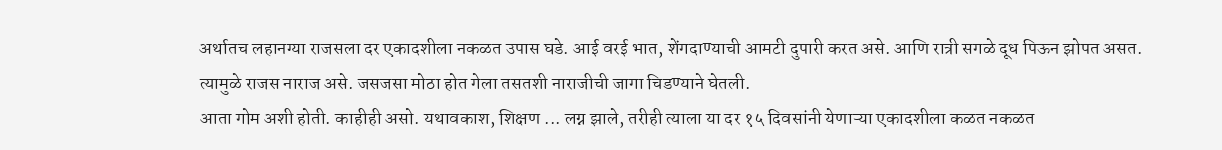अर्थातच लहानग्या राजसला दर एकादशीला नकळत उपास घडे. आई वरई भात, शेंगदाण्याची आमटी दुपारी करत असे. आणि रात्री सगळे दूध पिऊन झोपत असत. त्यामुळे राजस नाराज असे. जसजसा मोठा होत गेला तसतशी नाराजीची जागा चिडण्याने घेतली.
आता गोम अशी होती. काहीही असो. यथावकाश, शिक्षण ... लग्न झाले, तरीही त्याला या दर १५ दिवसांनी येणाऱ्या एकादशीला कळत नकळत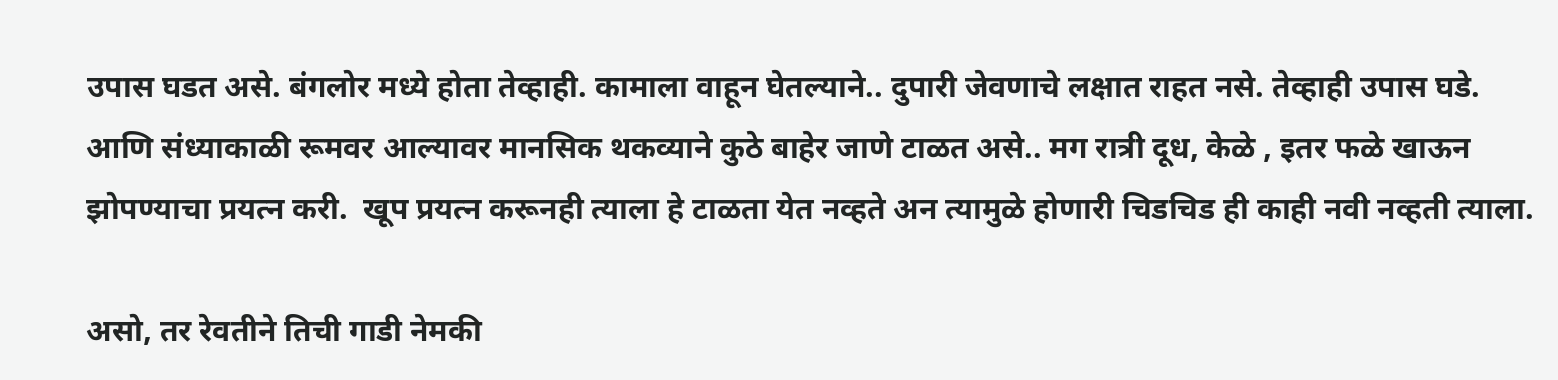उपास घडत असे. बंगलोर मध्ये होता तेव्हाही. कामाला वाहून घेतल्याने.. दुपारी जेवणाचे लक्षात राहत नसे. तेव्हाही उपास घडे. आणि संध्याकाळी रूमवर आल्यावर मानसिक थकव्याने कुठे बाहेर जाणे टाळत असे.. मग रात्री दूध, केळे , इतर फळे खाऊन झोपण्याचा प्रयत्न करी.  खूप प्रयत्न करूनही त्याला हे टाळता येत नव्हते अन त्यामुळे होणारी चिडचिड ही काही नवी नव्हती त्याला.

असो, तर रेवतीने तिची गाडी नेमकी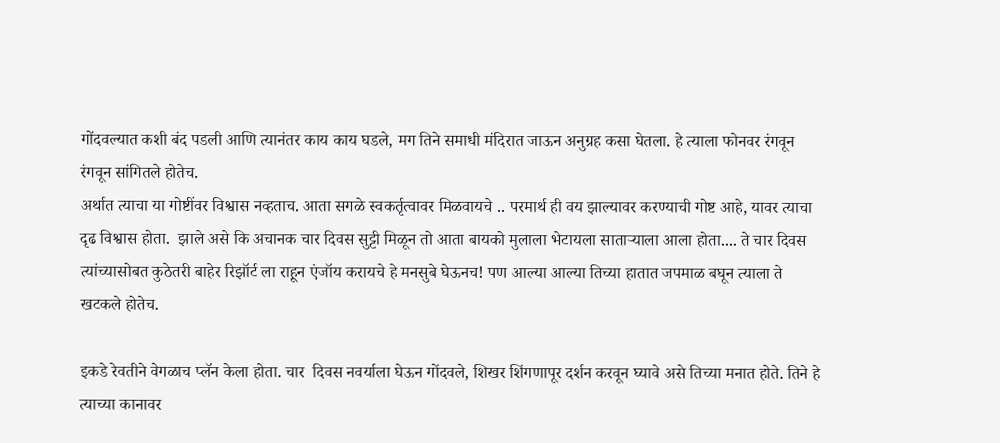गोंदवल्यात कशी बंद पडली आणि त्यानंतर काय काय घडले, मग तिने समाधी मंदिरात जाऊन अनुग्रह कसा घेतला. हे त्याला फोनवर रंगवून रंगवून सांगितले होतेच.
अर्थात त्याचा या गोष्टींवर विश्वास नव्हताच. आता सगळे स्वकर्तृत्वावर मिळवायचे .. परमार्थ ही वय झाल्यावर करण्याची गोष्ट आहे, यावर त्याचा दृढ विश्वास होता.  झाले असे कि अचानक चार दिवस सुट्टी मिळून तो आता बायको मुलाला भेटायला साताऱ्याला आला होता.... ते चार दिवस त्यांच्यासोबत कुठेतरी बाहेर रिझॉर्ट ला राहून एंजॉय करायचे हे मनसुबे घेऊनच! पण आल्या आल्या तिच्या हातात जपमाळ बघून त्याला ते खटकले होतेच.

इकडे रेवतीने वेगळाच प्लॅन केला होता. चार  दिवस नवर्याला घेऊन गोंदवले, शिखर शिंगणापूर दर्शन करवून घ्यावे असे तिच्या मनात होते. तिने हे त्याच्या कानावर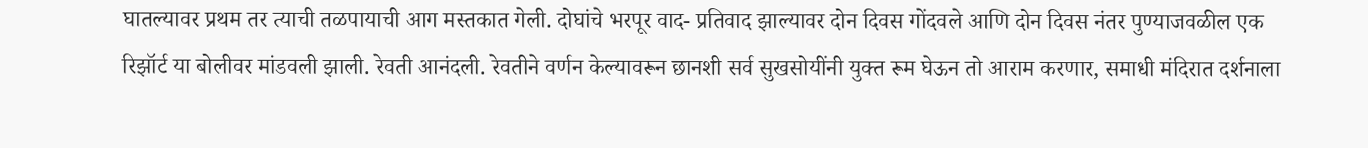घातल्यावर प्रथम तर त्याची तळपायाची आग मस्तकात गेली. दोघांचे भरपूर वाद- प्रतिवाद झाल्यावर दोन दिवस गोंदवले आणि दोन दिवस नंतर पुण्याजवळील एक रिझॉर्ट या बोलीवर मांडवली झाली. रेवती आनंदली. रेवतीने वर्णन केल्यावरून छानशी सर्व सुखसोयींनी युक्त रूम घेऊन तो आराम करणार, समाधी मंदिरात दर्शनाला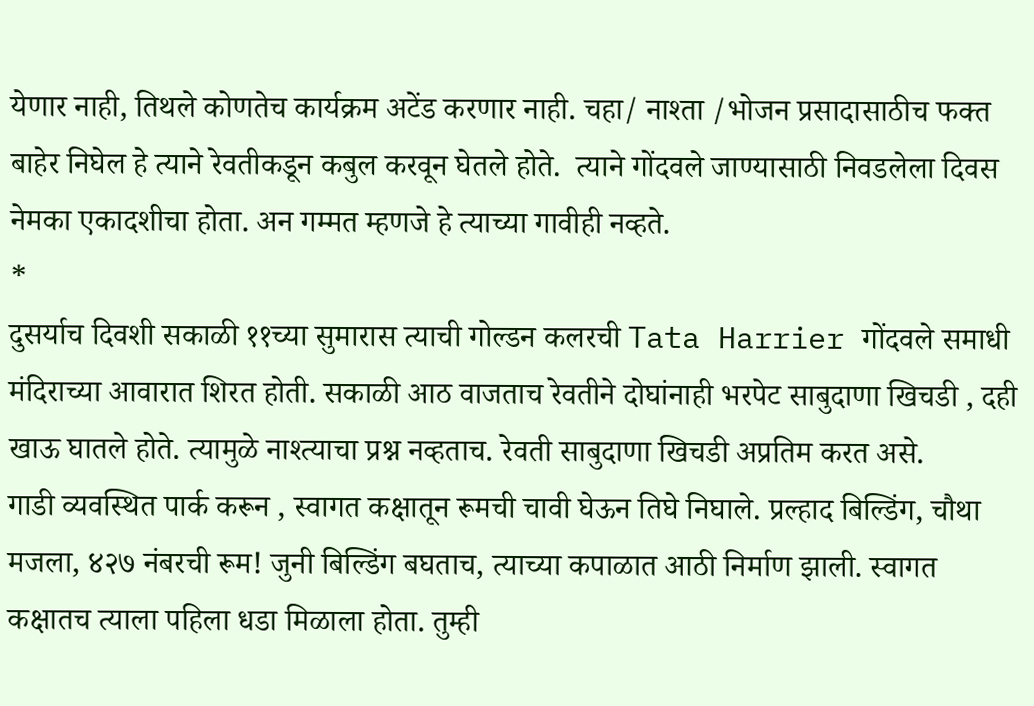येणार नाही, तिथले कोणतेच कार्यक्रम अटेंड करणार नाही. चहा/ नाश्ता /भोजन प्रसादासाठीच फक्त बाहेर निघेल हे त्याने रेवतीकडून कबुल करवून घेतले होते.  त्याने गोंदवले जाण्यासाठी निवडलेला दिवस नेमका एकादशीचा होता. अन गम्मत म्हणजे हे त्याच्या गावीही नव्हते.
*
दुसर्याच दिवशी सकाळी ११च्या सुमारास त्याची गोल्डन कलरची Tata Harrier गोंदवले समाधी मंदिराच्या आवारात शिरत होती. सकाळी आठ वाजताच रेवतीने दोघांनाही भरपेट साबुदाणा खिचडी , दही खाऊ घातले होते. त्यामुळे नाश्त्याचा प्रश्न नव्हताच. रेवती साबुदाणा खिचडी अप्रतिम करत असे.
गाडी व्यवस्थित पार्क करून , स्वागत कक्षातून रूमची चावी घेऊन तिघे निघाले. प्रल्हाद बिल्डिंग, चौथा मजला, ४२७ नंबरची रूम! जुनी बिल्डिंग बघताच, त्याच्या कपाळात आठी निर्माण झाली. स्वागत कक्षातच त्याला पहिला धडा मिळाला होता. तुम्ही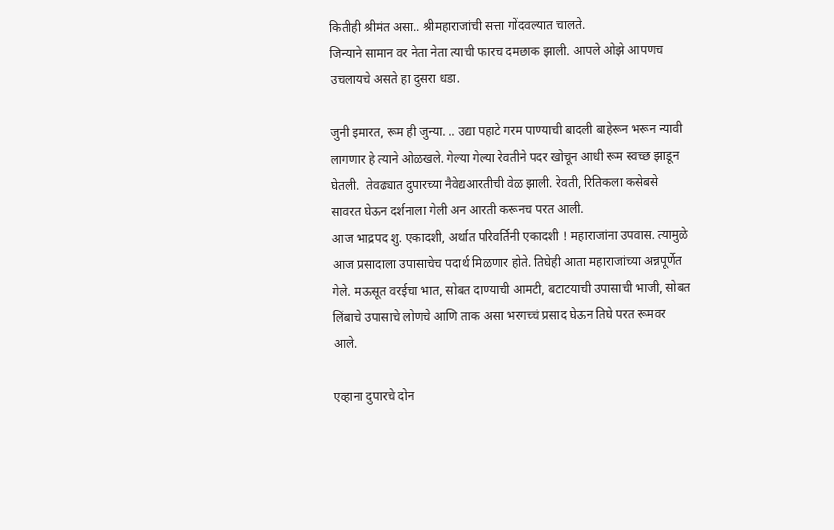कितीही श्रीमंत असा.. श्रीमहाराजांची सत्ता गोंदवल्यात चालते.
जिन्याने सामान वर नेता नेता त्याची फारच दमछाक झाली. आपले ओझे आपणच उचलायचे असते हा दुसरा धडा.

जुनी इमारत, रूम ही जुन्या. .. उद्या पहाटे गरम पाण्याची बादली बाहेरून भरून न्यावी लागणार हे त्याने ओळखले. गेल्या गेल्या रेवतीने पदर खोचून आधी रूम स्वच्छ झाडून घेतली.  तेवढ्यात दुपारच्या नैवेद्यआरतीची वेळ झाली. रेवती, रितिकला कसेबसे सावरत घेऊन दर्शनाला गेली अन आरती करूनच परत आली.
आज भाद्रपद शु. एकादशी, अर्थात परिवर्तिनी एकादशी ! महाराजांना उपवास. त्यामुळे आज प्रसादाला उपासाचेच पदार्थ मिळणार होते. तिघेही आता महाराजांच्या अन्नपूर्णेत गेले. मऊसूत वरईचा भात, सोबत दाण्याची आमटी, बटाटयाची उपासाची भाजी, सोबत लिंबाचे उपासाचे लोणचे आणि ताक असा भरगच्चं प्रसाद घेऊन तिघे परत रूमवर आले.

एव्हाना दुपारचे दोन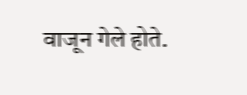वाजून गेले होते.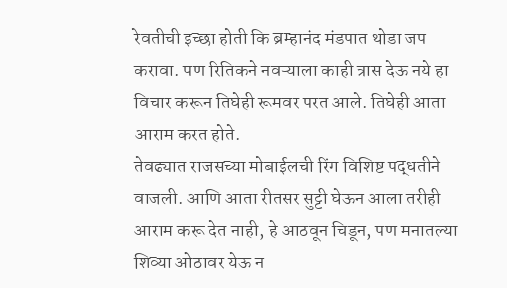रेवतीची इच्छा होती कि ब्रम्हानंद मंडपात थोडा जप करावा. पण रितिकने नवऱ्याला काही त्रास देऊ नये हा विचार करून तिघेही रूमवर परत आले. तिघेही आता आराम करत होते.
तेवढ्यात राजसच्या मोबाईलची रिंग विशिष्ट पद्धतीने वाजली. आणि आता रीतसर सुट्टी घेऊन आला तरीही आराम करू देत नाही, हे आठवून चिडून, पण मनातल्या शिव्या ओठावर येऊ न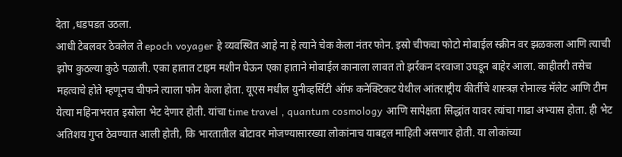देता ,धडपडत उठला.
आधी टेबलवर ठेवलेल ते epoch voyager हे व्यवस्थित आहे ना हे त्याने चेक केला नंतर फोन. इस्रो चीफचा फोटो मोबाईल स्क्रीन वर झळकला आणि त्याची झोप कुठल्या कुठे पळाली. एका हातात टाइम मशीन घेऊन एका हाताने मोबाईल कानाला लावत तो झर्रकन दरवाजा उघडून बाहेर आला. काहीतरी तसेच महत्वाचे होते म्हणूनच चीफने त्याला फोन केला होता. यूएस मधील युनीव्हर्सिटी ऑफ कनेक्टिकट येथील आंतराष्ट्रीय कीर्तीचे शास्त्रज्ञ रोनाल्ड मॅलेट आणि टीम येत्या महिनाभरात इस्रोला भेट देणार होती. यांचा time travel , quantum cosmology आणि सापेक्षता सिद्धांत यावर त्यांचा गाढा अभ्यास होता. ही भेट अतिशय गुप्त ठेवण्यात आली होती, कि भारतातील बोटावर मोजण्यासारख्या लोकांनाच याबद्दल माहिती असणार होती. या लोकांच्या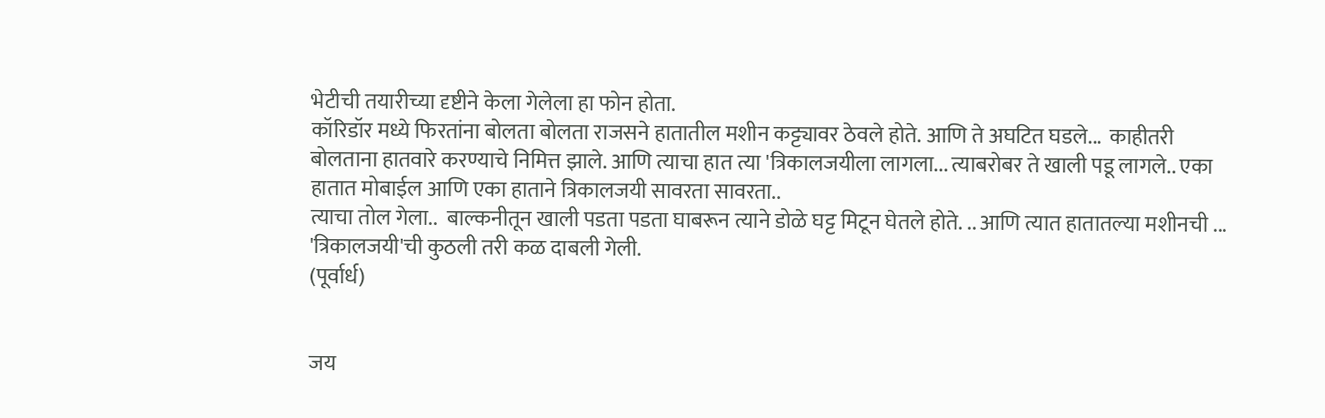भेटीची तयारीच्या दृष्टीने केला गेलेला हा फोन होता.
कॉरिडॉर मध्ये फिरतांना बोलता बोलता राजसने हातातील मशीन कट्ट्यावर ठेवले होते. आणि ते अघटित घडले...  काहीतरी बोलताना हातवारे करण्याचे निमित्त झाले. आणि त्याचा हात त्या 'त्रिकालजयीला लागला... त्याबरोबर ते खाली पडू लागले.. एका हातात मोबाईल आणि एका हाताने त्रिकालजयी सावरता सावरता..
त्याचा तोल गेला..  बाल्कनीतून खाली पडता पडता घाबरून त्याने डोळे घट्ट मिटून घेतले होते. .. आणि त्यात हातातल्या मशीनची ... 'त्रिकालजयी'ची कुठली तरी कळ दाबली गेली.
(पूर्वार्ध)


जय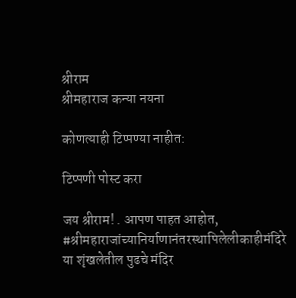श्रीराम
श्रीमहाराज कन्या नयना

कोणत्याही टिप्पण्‍या नाहीत:

टिप्पणी पोस्ट करा

जय श्रीराम! . आपण पाहत आहोत, #श्रीमहाराजांच्यानिर्याणानंतरस्थापिलेलीकाहीमंदिरे या शृंखलेतील पुढचे मंदिर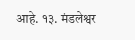आहे. १३. मंडलेश्वर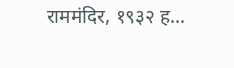राममंदिर, १९३२ ह...